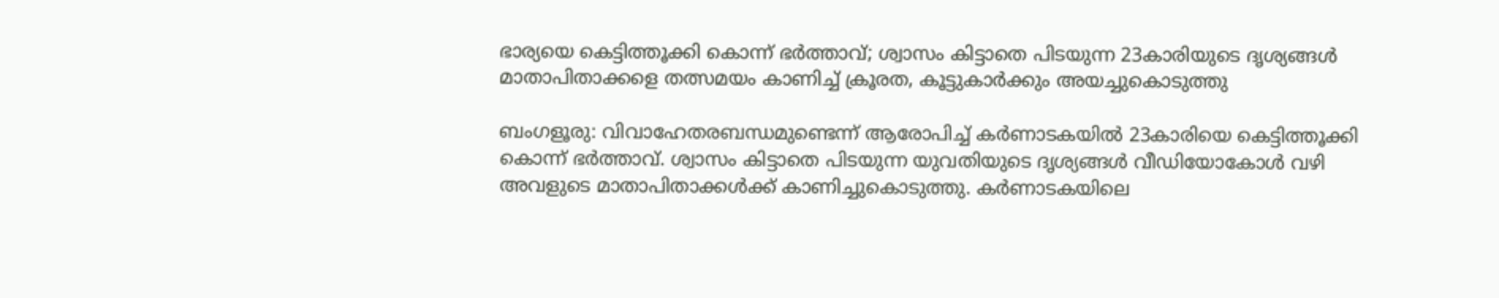ഭാര്യയെ കെട്ടിത്തൂക്കി കൊന്ന് ഭര്‍ത്താവ്; ശ്വാസം കിട്ടാതെ പിടയുന്ന 23കാരിയുടെ ദൃശ്യങ്ങള്‍ മാതാപിതാക്കളെ തത്സമയം കാണിച്ച് ക്രൂരത, കൂട്ടുകാര്‍ക്കും അയച്ചുകൊടുത്തു

ബംഗളൂരു: വിവാഹേതരബന്ധമുണ്ടെന്ന് ആരോപിച്ച് കര്‍ണാടകയില്‍ 23കാരിയെ കെട്ടിത്തൂക്കി കൊന്ന് ഭര്‍ത്താവ്. ശ്വാസം കിട്ടാതെ പിടയുന്ന യുവതിയുടെ ദൃശ്യങ്ങള്‍ വീഡിയോകോള്‍ വഴി അവളുടെ മാതാപിതാക്കള്‍ക്ക് കാണിച്ചുകൊടുത്തു. കര്‍ണാടകയിലെ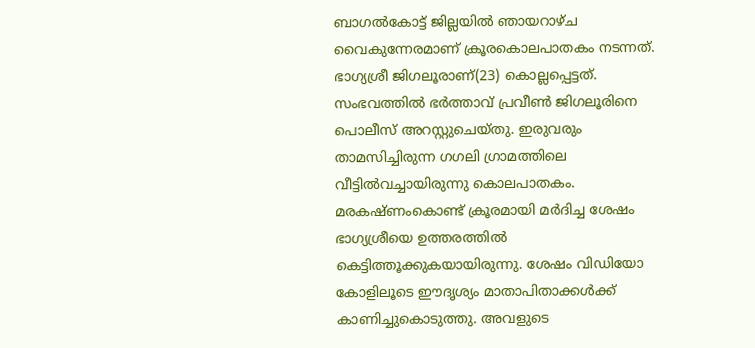ബാഗല്‍കോട്ട് ജില്ലയില്‍ ഞായറാഴ്ച വൈകുന്നേരമാണ് ക്രൂരകൊലപാതകം നടന്നത്. ഭാഗ്യശ്രീ ജിഗലൂരാണ്(23) കൊല്ലപ്പെട്ടത്. സംഭവത്തില്‍ ഭര്‍ത്താവ് പ്രവീണ്‍ ജിഗലൂരിനെ പൊലീസ് അറസ്റ്റുചെയ്തു. ഇരുവരും താമസിച്ചിരുന്ന ഗഗലി ഗ്രാമത്തിലെ വീട്ടില്‍വച്ചായിരുന്നു കൊലപാതകം. മരകഷ്ണംകൊണ്ട് ക്രൂരമായി മര്‍ദിച്ച ശേഷം ഭാഗ്യശ്രീയെ ഉത്തരത്തില്‍ കെട്ടിത്തൂക്കുകയായിരുന്നു. ശേഷം വിഡിയോ കോളിലൂടെ ഈദൃശ്യം മാതാപിതാക്കള്‍ക്ക് കാണിച്ചുകൊടുത്തു. അവളുടെ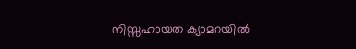നിസ്സഹായത ക്യാമറയില്‍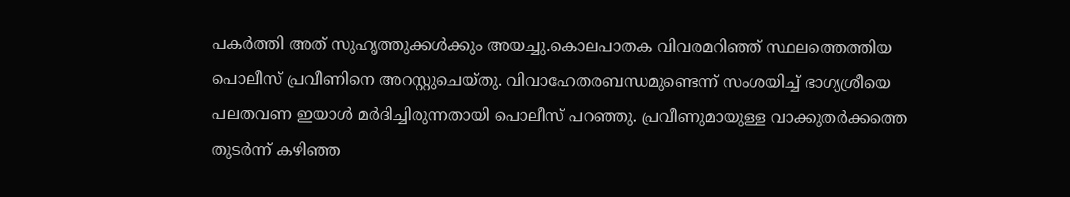പകര്‍ത്തി അത് സുഹൃത്തുക്കള്‍ക്കും അയച്ചു.കൊലപാതക വിവരമറിഞ്ഞ് സ്ഥലത്തെത്തിയ പൊലീസ് പ്രവീണിനെ അറസ്റ്റുചെയ്തു. വിവാഹേതരബന്ധമുണ്ടെന്ന് സംശയിച്ച് ഭാഗ്യശ്രീയെ പലതവണ ഇയാള്‍ മര്‍ദിച്ചിരുന്നതായി പൊലീസ് പറഞ്ഞു. പ്രവീണുമായുള്ള വാക്കുതര്‍ക്കത്തെ തുടര്‍ന്ന് കഴിഞ്ഞ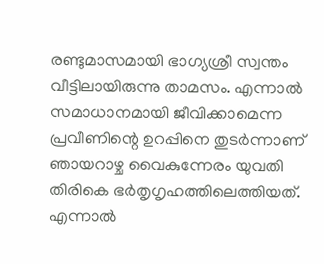രണ്ടുമാസമായി ഭാഗ്യശ്രീ സ്വന്തം വീട്ടിലായിരുന്നു താമസം. എന്നാല്‍ സമാധാനമായി ജീവിക്കാമെന്ന പ്രവീണിന്റെ ഉറപ്പിനെ തുടര്‍ന്നാണ് ഞായറാഴ്ച വൈകുന്നേരം യുവതി തിരികെ ഭര്‍തൃഗൃഹത്തിലെത്തിയത്. എന്നാല്‍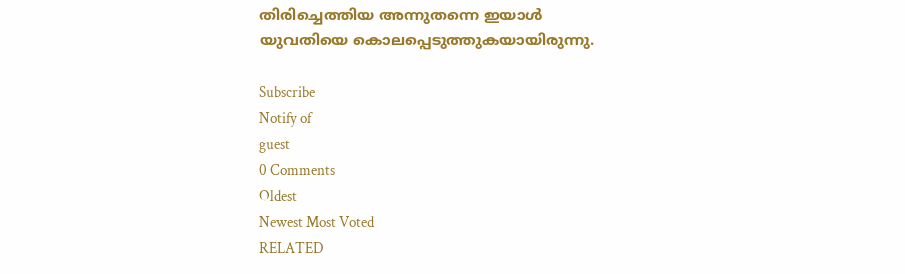തിരിച്ചെത്തിയ അന്നുതന്നെ ഇയാള്‍ യുവതിയെ കൊലപ്പെടുത്തുകയായിരുന്നു.

Subscribe
Notify of
guest
0 Comments
Oldest
Newest Most Voted
RELATED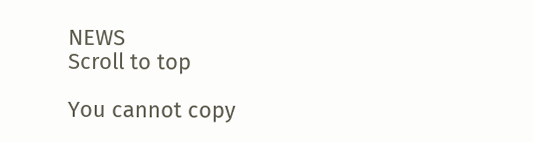NEWS
Scroll to top

You cannot copy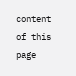content of this page